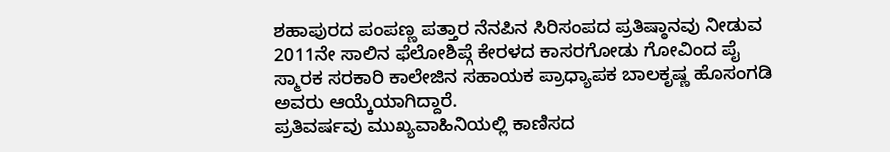ಶಹಾಪುರದ ಪಂಪಣ್ಣ ಪತ್ತಾರ ನೆನಪಿನ ಸಿರಿಸಂಪದ ಪ್ರತಿಷ್ಠಾನವು ನೀಡುವ 2011ನೇ ಸಾಲಿನ ಫೆಲೋಶಿಪ್ಗೆ ಕೇರಳದ ಕಾಸರಗೋಡು ಗೋವಿಂದ ಪೈ ಸ್ಮಾರಕ ಸರಕಾರಿ ಕಾಲೇಜಿನ ಸಹಾಯಕ ಪ್ರಾಧ್ಯಾಪಕ ಬಾಲಕೃಷ್ಣ ಹೊಸಂಗಡಿ ಅವರು ಆಯ್ಕೆಯಾಗಿದ್ದಾರೆ.
ಪ್ರತಿವರ್ಷವು ಮುಖ್ಯವಾಹಿನಿಯಲ್ಲಿ ಕಾಣಿಸದ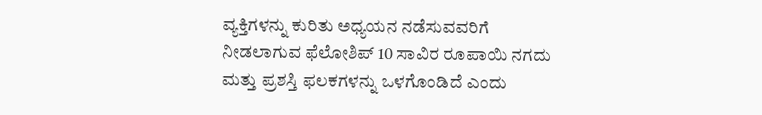ವ್ಯಕ್ತಿಗಳನ್ನು ಕುರಿತು ಅಧ್ಯಯನ ನಡೆಸುವವರಿಗೆ ನೀಡಲಾಗುವ ಫೆಲೋಶಿಪ್ 10 ಸಾವಿರ ರೂಪಾಯಿ ನಗದು ಮತ್ತು ಪ್ರಶಸ್ತಿ ಫಲಕಗಳನ್ನು ಒಳಗೊಂಡಿದೆ ಎಂದು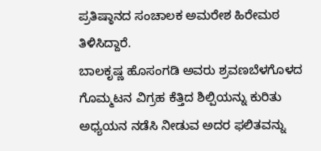ಪ್ರತಿಷ್ಠಾನದ ಸಂಚಾಲಕ ಅಮರೇಶ ಹಿರೇಮಠ ತಿಳಿಸಿದ್ದಾರೆ.
ಬಾಲಕೃಷ್ಣ ಹೊಸಂಗಡಿ ಅವರು ಶ್ರವಣಬೆಳಗೊಳದ ಗೊಮ್ಮಟನ ವಿಗ್ರಹ ಕೆತ್ತಿದ ಶಿಲ್ಪಿಯನ್ನು ಕುರಿತು ಅಧ್ಯಯನ ನಡೆಸಿ ನೀಡುವ ಅದರ ಫಲಿತವನ್ನು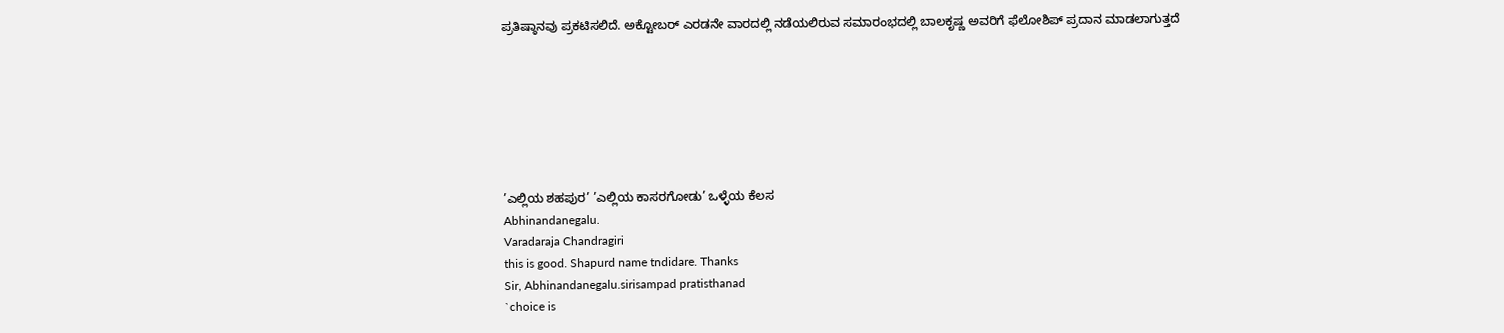ಪ್ರತಿಷ್ಠಾನವು ಪ್ರಕಟಿಸಲಿದೆ. ಅಕ್ಟೋಬರ್ ಎರಡನೇ ವಾರದಲ್ಲಿ ನಡೆಯಲಿರುವ ಸಮಾರಂಭದಲ್ಲಿ ಬಾಲಕೃಷ್ಣ ಅವರಿಗೆ ಫೆಲೋಶಿಪ್ ಪ್ರದಾನ ಮಾಡಲಾಗುತ್ತದೆ







’ಎಲ್ಲಿಯ ಶಹಪುರ’ ’ಎಲ್ಲಿಯ ಕಾಸರಗೋಡು’ ಒಳ್ಳೆಯ ಕೆಲಸ
Abhinandanegalu.
Varadaraja Chandragiri
this is good. Shapurd name tndidare. Thanks
Sir, Abhinandanegalu.sirisampad pratisthanad
`choice is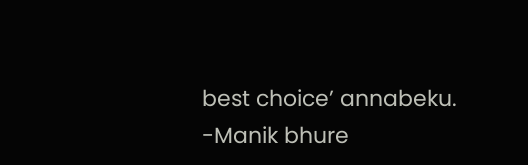best choice’ annabeku.
-Manik bhure